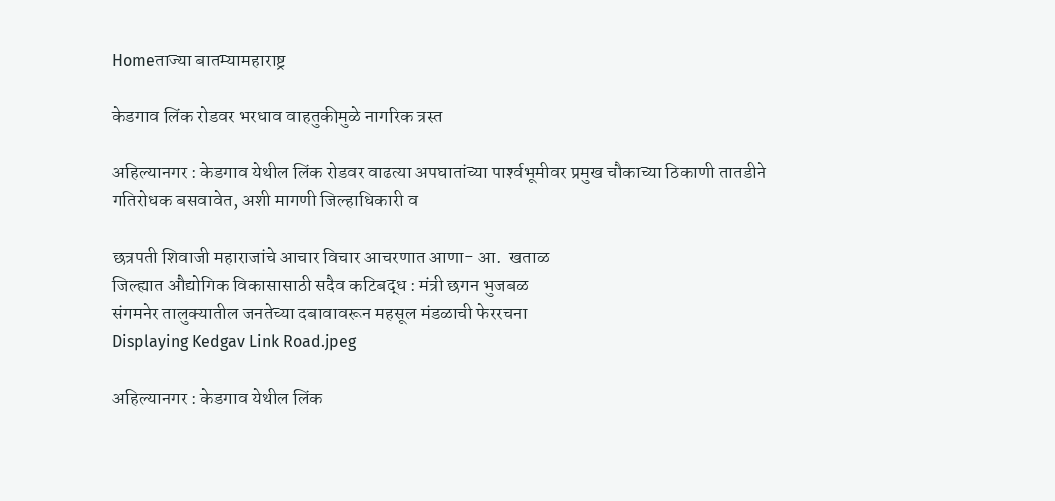Homeताज्या बातम्यामहाराष्ट्र

केडगाव लिंक रोडवर भरधाव वाहतुकीमुळे नागरिक त्रस्त

अहिल्यानगर : केडगाव येथील लिंक रोडवर वाढत्या अपघातांच्या पार्श्‍वभूमीवर प्रमुख चौकाच्या ठिकाणी तातडीने गतिरोधक बसवावेत, अशी मागणी जिल्हाधिकारी व

छत्रपती शिवाजी महाराजांचे आचार विचार आचरणात आणा- आ.  खताळ
जिल्ह्यात औद्योगिक विकासासाठी सदैव कटिबद्ध : मंत्री छगन भुजबळ
संगमनेर तालुक्यातील जनतेच्या दबावावरून महसूल मंडळाची फेररचना
Displaying Kedgav Link Road.jpeg

अहिल्यानगर : केडगाव येथील लिंक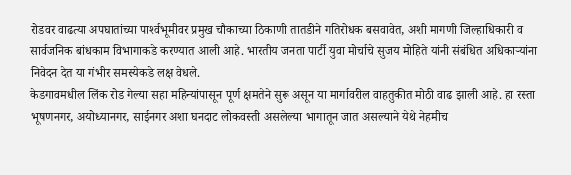रोडवर वाढत्या अपघातांच्या पार्श्‍वभूमीवर प्रमुख चौकाच्या ठिकाणी तातडीने गतिरोधक बसवावेत, अशी मागणी जिल्हाधिकारी व सार्वजनिक बांधकाम विभागाकडे करण्यात आली आहे. भारतीय जनता पार्टी युवा मोर्चाचे सुजय मोहिते यांनी संबंधित अधिकाऱ्यांना निवेदन देत या गंभीर समस्येकडे लक्ष वेधले.
केडगावमधील लिंक रोड गेल्या सहा महिन्यांपासून पूर्ण क्षमतेने सुरू असून या मार्गावरील वाहतुकीत मोठी वाढ झाली आहे. हा रस्ता भूषणनगर, अयोध्यानगर, साईनगर अशा घनदाट लोकवस्ती असलेल्या भागातून जात असल्याने येथे नेहमीच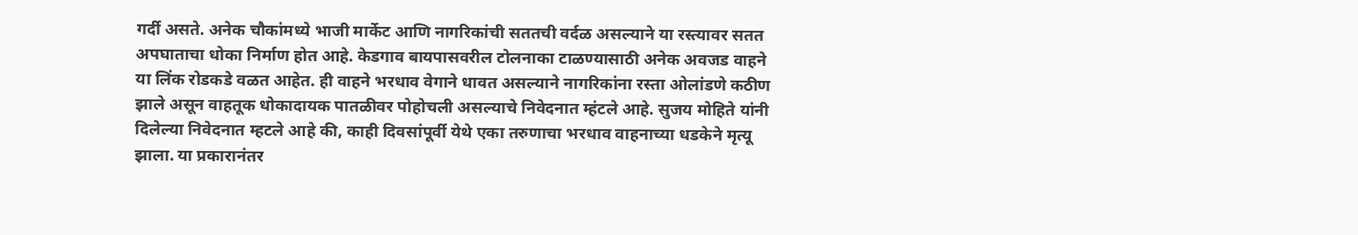गर्दी असते. अनेक चौकांमध्ये भाजी मार्केट आणि नागरिकांची सततची वर्दळ असल्याने या रस्त्यावर सतत अपघाताचा धोका निर्माण होत आहे. केडगाव बायपासवरील टोलनाका टाळण्यासाठी अनेक अवजड वाहने या लिंक रोडकडे वळत आहेत. ही वाहने भरधाव वेगाने धावत असल्याने नागरिकांना रस्ता ओलांडणे कठीण झाले असून वाहतूक धोकादायक पातळीवर पोहोचली असल्याचे निवेदनात म्हंटले आहे. सुजय मोहिते यांनी दिलेल्या निवेदनात म्हटले आहे की, काही दिवसांपूर्वी येथे एका तरुणाचा भरधाव वाहनाच्या धडकेने मृत्यू झाला. या प्रकारानंतर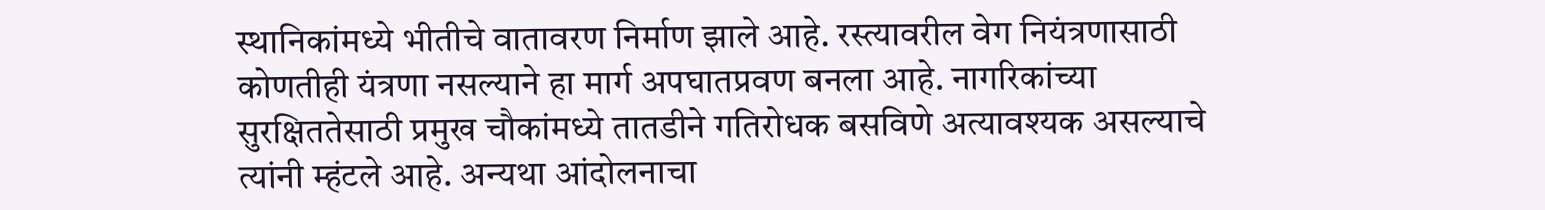स्थानिकांमध्ये भीतीचे वातावरण निर्माण झाले आहे. रस्त्यावरील वेग नियंत्रणासाठी कोणतीही यंत्रणा नसल्याने हा मार्ग अपघातप्रवण बनला आहे. नागरिकांच्या सुरक्षिततेसाठी प्रमुख चौकांमध्ये तातडीने गतिरोधक बसविणे अत्यावश्‍यक असल्याचे त्यांनी म्हंटले आहे. अन्यथा आंदोलनाचा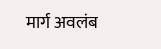मार्ग अवलंब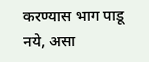करण्यास भाग पाडू नये, असा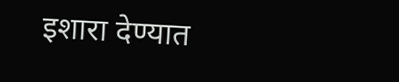इशारा देण्यात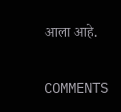आला आहे.

COMMENTS